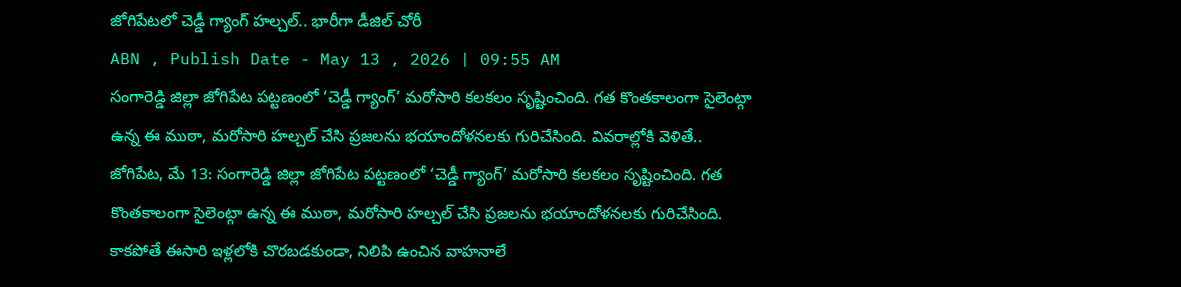జోగిపేటలో చెడ్డీ గ్యాంగ్ హల్చల్.. భారీగా డీజిల్ చోరీ
ABN , Publish Date - May 13 , 2026 | 09:55 AM
సంగారెడ్డి జిల్లా జోగిపేట పట్టణంలో ‘చెడ్డీ గ్యాంగ్’ మరోసారి కలకలం సృష్టించింది. గత కొంతకాలంగా సైలెంట్గా ఉన్న ఈ ముఠా, మరోసారి హల్చల్ చేసి ప్రజలను భయాందోళనలకు గురిచేసింది. వివరాల్లోకి వెళితే..
జోగిపేట, మే 13: సంగారెడ్డి జిల్లా జోగిపేట పట్టణంలో ‘చెడ్డీ గ్యాంగ్’ మరోసారి కలకలం సృష్టించింది. గత కొంతకాలంగా సైలెంట్గా ఉన్న ఈ ముఠా, మరోసారి హల్చల్ చేసి ప్రజలను భయాందోళనలకు గురిచేసింది. కాకపోతే ఈసారి ఇళ్లలోకి చొరబడకుండా, నిలిపి ఉంచిన వాహనాలే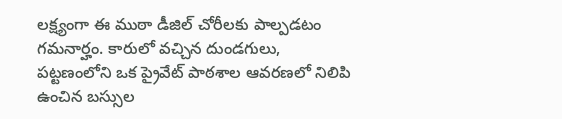లక్ష్యంగా ఈ ముఠా డీజిల్ చోరీలకు పాల్పడటం గమనార్హం. కారులో వచ్చిన దుండగులు, పట్టణంలోని ఒక ప్రైవేట్ పాఠశాల ఆవరణలో నిలిపి ఉంచిన బస్సుల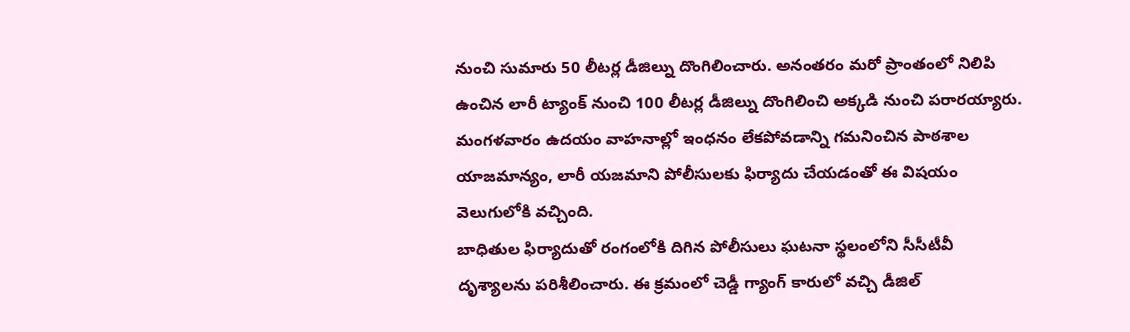నుంచి సుమారు 50 లీటర్ల డీజిల్ను దొంగిలించారు. అనంతరం మరో ప్రాంతంలో నిలిపి ఉంచిన లారీ ట్యాంక్ నుంచి 100 లీటర్ల డీజిల్ను దొంగిలించి అక్కడి నుంచి పరారయ్యారు. మంగళవారం ఉదయం వాహనాల్లో ఇంధనం లేకపోవడాన్ని గమనించిన పాఠశాల యాజమాన్యం, లారీ యజమాని పోలీసులకు ఫిర్యాదు చేయడంతో ఈ విషయం వెలుగులోకి వచ్చింది.
బాధితుల ఫిర్యాదుతో రంగంలోకి దిగిన పోలీసులు ఘటనా స్థలంలోని సీసీటీవీ దృశ్యాలను పరిశీలించారు. ఈ క్రమంలో చెడ్డీ గ్యాంగ్ కారులో వచ్చి డీజిల్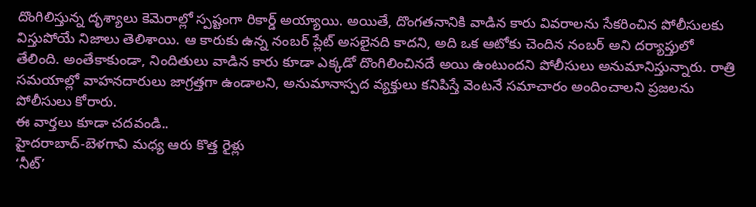దొంగిలిస్తున్న దృశ్యాలు కెమెరాల్లో స్పష్టంగా రికార్డ్ అయ్యాయి. అయితే, దొంగతనానికి వాడిన కారు వివరాలను సేకరించిన పోలీసులకు విస్తుపోయే నిజాలు తెలిశాయి. ఆ కారుకు ఉన్న నంబర్ ప్లేట్ అసలైనది కాదని, అది ఒక ఆటోకు చెందిన నంబర్ అని దర్యాప్తులో తేలింది. అంతేకాకుండా, నిందితులు వాడిన కారు కూడా ఎక్కడో దొంగిలించినదే అయి ఉంటుందని పోలీసులు అనుమానిస్తున్నారు. రాత్రి సమయాల్లో వాహనదారులు జాగ్రత్తగా ఉండాలని, అనుమానాస్పద వ్యక్తులు కనిపిస్తే వెంటనే సమాచారం అందించాలని ప్రజలను పోలీసులు కోరారు.
ఈ వార్తలు కూడా చదవండి..
హైదరాబాద్-బెళగావి మధ్య ఆరు కొత్త రైళ్లు
‘నీట్’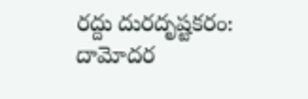రద్దు దురదృష్టకరం: దామోదర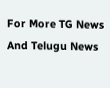For More TG News And Telugu News